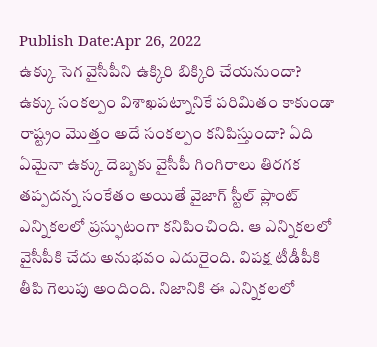Publish Date:Apr 26, 2022
ఉక్కు సెగ వైసీపీని ఉక్కిరి బిక్కిరి చేయనుందా? ఉక్కు సంకల్పం విశాఖపట్నానికే పరిమితం కాకుండా రాష్ట్రం మొత్తం అదే సంకల్పం కనిపిస్తుందా? ఏది ఏమైనా ఉక్కు దెబ్బకు వైసీపీ గింగిరాలు తిరగక తప్పదన్న సంకేతం అయితే వైజాగ్ స్టీల్ ప్లాంట్ ఎన్నికలలో ప్రస్ఫుటంగా కనిపించింది. ఆ ఎన్నికలలో వైసీపీకి చేదు అనుభవం ఎదురైంది. విపక్ష టీడీపీకి తీపి గెలుపు అందింది. నిజానికి ఈ ఎన్నికలలో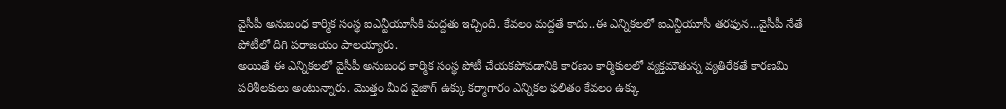వైసీపీ అనుబంధ కార్మిక సంస్థ ఐఎన్టీయూసీకి మద్దతు ఇచ్చింది. కేవలం మద్దతే కాదు..ఈ ఎన్నికలలో ఐఎన్టీయూసీ తరఫున...వైసీపీ నేతే పోటీలో దిగి పరాజయం పాలయ్యారు.
అయితే ఈ ఎన్నికలలో వైసీపీ అనుబంధ కార్మిక సంస్థ పోటీ చేయకపోవడానికి కారణం కార్మికులలో వ్యక్తమౌతున్న వ్యతిరేకతే కారణమి పరిశీలకులు అంటున్నారు. మొత్తం మీద వైజాగ్ ఉక్కు కర్మాగారం ఎన్నికల ఫలితం కేవలం ఉక్కు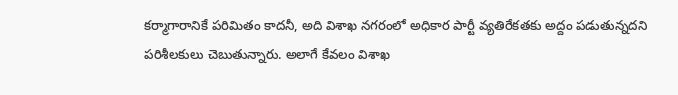కర్మాగారానికే పరిమితం కాదనీ, అది విశాఖ నగరంలో అధికార పార్టీ వ్యతిరేకతకు అద్దం పడుతున్నదని పరిశీలకులు చెబుతున్నారు. అలాగే కేవలం విశాఖ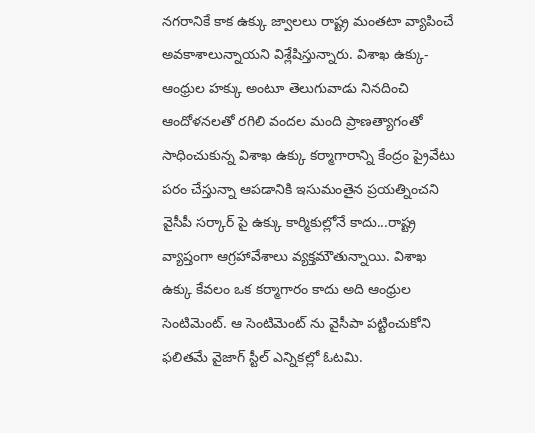నగరానికే కాక ఉక్కు జ్వాలలు రాష్ట్ర మంతటా వ్యాపించే అవకాశాలున్నాయని విశ్లేషిస్తున్నారు. విశాఖ ఉక్కు- ఆంధ్రుల హక్కు అంటూ తెలుగువాడు నినదించి ఆందోళనలతో రగిలి వందల మంది ప్రాణత్యాగంతో సాధించుకున్న విశాఖ ఉక్కు కర్మాగారాన్ని కేంద్రం ప్రైవేటు పరం చేస్తున్నా ఆపడానికి ఇసుమంతైన ప్రయత్నించని వైసీపీ సర్కార్ పై ఉక్కు కార్మికుల్లోనే కాదు...రాష్ట్ర వ్యాప్తంగా ఆగ్రహావేశాలు వ్యక్తమౌతున్నాయి. విశాఖ ఉక్కు కేవలం ఒక కర్మాగారం కాదు అది ఆంధ్రుల సెంటిమెంట్. ఆ సెంటిమెంట్ ను వైసీపా పట్టించుకోని ఫలితమే వైజాగ్ స్టీల్ ఎన్నికల్లో ఓటమి.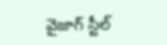వైజాగ్ స్టీల్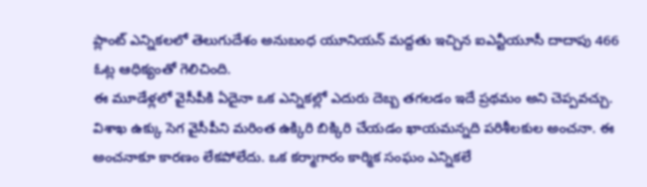ప్లాంట్ ఎన్నికలలో తెలుగుదేశం అనుబంధ యూనియన్ మద్దతు ఇచ్చిన ఐఎన్టీయూసీ దాదాపు 466 ఓట్ల ఆధిక్యంతో గెలిచింది.
ఈ మూడేళ్లలో వైసీపీకి ఏదైనా ఒక ఎన్నికల్లో ఎదురు దెబ్బ తగలడం ఇదే ప్రథమం అని చెప్పవచ్చు. విశాఖ ఉక్కు సెగ వైసీపీని మరింత ఉక్కిరి బిక్కిరి చేయడం ఖాయమన్నది పరిశీలకుల అంచనా. ఈ అంచనాకూ కారణం లేకపోలేదు. ఒక కర్మాగారం కార్మిక సంఘం ఎన్నికలే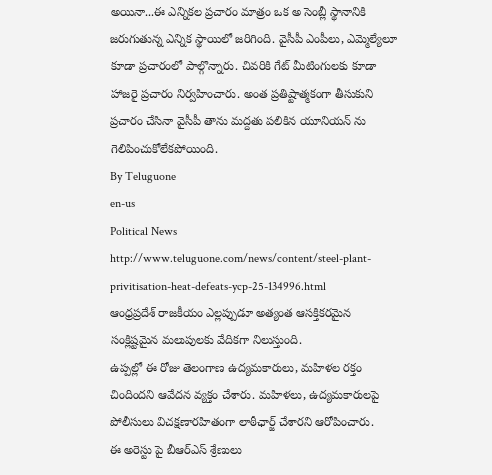అయినా...ఈ ఎన్నికల ప్రచారం మాత్రం ఒక అ సెంబ్లీ స్థానానికి జరుగుతున్న ఎన్నిక స్థాయిలో జరిగింది. వైసీపీ ఎంపీలు, ఎమ్మెల్యేలూ కూడా ప్రచారంలో పాల్గొన్నారు. చివరికి గేట్ మీటింగులకు కూడా హాజరై ప్రచారం నిర్వహించారు. అంత ప్రతిష్టాత్మకంగా తీసుకుని ప్రచారం చేసినా వైసీపీ తాను మద్దతు పలికిన యూనియన్ ను గెలిపించుకోలేకపోయింది.
By Teluguone
en-us
Political News
http://www.teluguone.com/news/content/steel-plant-privitisation-heat-defeats-ycp-25-134996.html
ఆంధ్రప్రదేశ్ రాజకీయం ఎల్లప్పుడూ అత్యంత ఆసక్తికరమైన సంక్లిష్టమైన మలుపులకు వేదికగా నిలుస్తుంది.
ఉప్పల్లో ఈ రోజు తెలంగాణ ఉద్యమకారులు, మహిళల రక్తం చిందిందని ఆవేదన వ్యక్తం చేశారు. మహిళలు, ఉద్యమకారులపై పోలీసులు విచక్షణారహితంగా లాఠీఛార్జ్ చేశారని ఆరోపించారు.
ఈ అరెస్టు పై బీఆర్ఎస్ శ్రేణులు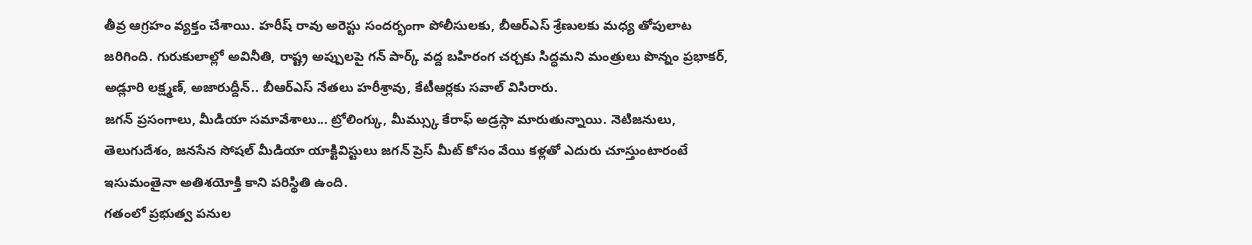తీవ్ర ఆగ్రహం వ్యక్తం చేశాయి. హరీష్ రావు అరెస్టు సందర్భంగా పోలీసులకు, బీఆర్ఎస్ శ్రేణులకు మధ్య తోపులాట జరిగింది. గురుకులాల్లో అవినీతి, రాష్ట్ర అప్పులపై గన్ పార్క్ వద్ద బహిరంగ చర్చకు సిద్ధమని మంత్రులు పొన్నం ప్రభాకర్, అడ్లూరి లక్ష్మణ్, అజారుద్దీన్.. బీఆర్ఎస్ నేతలు హరీశ్రావు, కేటీఆర్లకు సవాల్ విసిరారు.
జగన్ ప్రసంగాలు, మీడియా సమావేశాలు... ట్రోలింగ్కు, మీమ్స్కు కేరాఫ్ అడ్రస్గా మారుతున్నాయి. నెటిజనులు, తెలుగుదేశం, జనసేన సోషల్ మీడియా యాక్టివిస్టులు జగన్ ప్రెస్ మీట్ కోసం వేయి కళ్లతో ఎదురు చూస్తుంటారంటే ఇసుమంతైనా అతిశయోక్తి కాని పరిస్థితి ఉంది.
గతంలో ప్రభుత్వ పనుల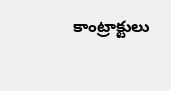కాంట్రాక్టులు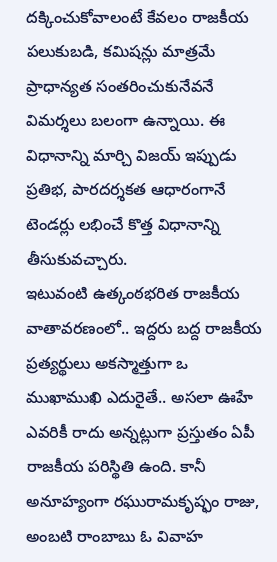దక్కించుకోవాలంటే కేవలం రాజకీయ పలుకుబడి, కమిషన్లు మాత్రమే ప్రాధాన్యత సంతరించుకునేవనే విమర్శలు బలంగా ఉన్నాయి. ఈ విధానాన్ని మార్చి విజయ్ ఇప్పుడు ప్రతిభ, పారదర్శకత ఆధారంగానే టెండర్లు లభించే కొత్త విధానాన్ని తీసుకువచ్చారు.
ఇటువంటి ఉత్కంఠభరిత రాజకీయ వాతావరణంలో.. ఇద్దరు బద్ద రాజకీయ ప్రత్యర్థులు అకస్మాత్తుగా ఒ ముఖాముఖి ఎదురైతే.. అసలా ఊహే ఎవరికీ రాదు అన్నట్లుగా ప్రస్తుతం ఏపీ రాజకీయ పరిస్థితి ఉంది. కానీ అనూహ్యంగా రఘురామకృష్ఫం రాజు, అంబటి రాంబాబు ఓ వివాహ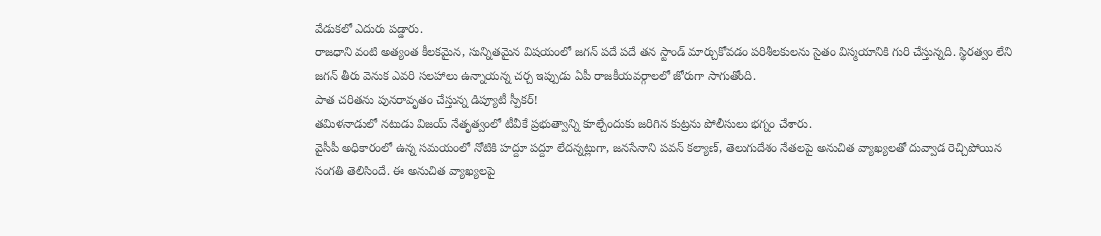వేడుకలో ఎదురు పడ్డారు.
రాజధాని వంటి అత్యంత కీలకమైన, సున్నితమైన విషయంలో జగన్ పదే పదే తన స్టాండ్ మార్చుకోవడం పరిశీలకులను సైతం విస్మయానికి గురి చేస్తున్నది. స్థిరత్వం లేని జగన్ తీరు వెనుక ఎవరి సలహాలు ఉన్నాయన్న చర్చ ఇప్పుడు ఏపీ రాజకీయవర్గాలలో జోరుగా సాగుతోంది.
పాత చరితను పునరావృతం చేస్తున్న డిప్యూటీ స్పీకర్!
తమిళనాడులో నటుడు విజయ్ నేతృత్వంలో టీవీకే ప్రభుత్వాన్ని కూల్చేందుకు జరిగిన కుట్రను పోలీసులు భగ్నం చేశారు.
వైసీపీ అధికారంలో ఉన్న సమయంలో నోటికి హద్దూ పద్దూ లేదన్నట్లుగా, జనసేనాని పవన్ కల్యాణ్, తెలుగుదేశం నేతలపై అనుచిత వ్యాఖ్యలతో దువ్వాడ రెచ్చిపోయిన సంగతి తెలిసిందే. ఈ అనుచిత వ్యాఖ్యలపై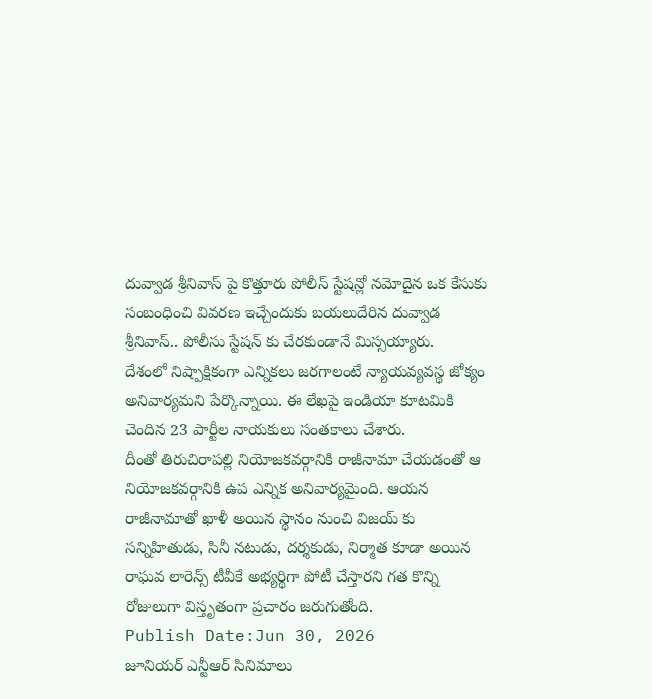దువ్వాడ శ్రీనివాస్ పై కొత్తూరు పోలీస్ స్టేషన్లో నమోదైన ఒక కేసుకు సంబంధించి వివరణ ఇచ్చేందుకు బయలుదేరిన దువ్వాడ శ్రీనివాస్.. పోలీసు స్టేషన్ కు చేరకుండానే మిస్సయ్యారు.
దేశంలో నిష్పాక్షికంగా ఎన్నికలు జరగాలంటే న్యాయవ్యవస్థ జోక్యం అనివార్యమని పేర్కొన్నాయి. ఈ లేఖపై ఇండియా కూటమికి చెందిన 23 పార్టీల నాయకులు సంతకాలు చేశారు.
దీంతో తిరుచిరాపల్లి నియోజకవర్గానికి రాజీనామా చేయడంతో ఆ నియోజకవర్గానికి ఉప ఎన్నిక అనివార్యమైంది. ఆయన రాజీనామాతో ఖాళీ అయిన స్థానం నుంచి విజయ్ కు సన్నిహితుడు, సినీ నటుడు, దర్శకుడు, నిర్మాత కూడా అయిన రాఘవ లారెన్స్ టీవీకే అభ్యర్థిగా పోటీ చేస్తారని గత కొన్ని రోజులుగా విస్తృతంగా ప్రచారం జరుగుతోంది.
Publish Date:Jun 30, 2026
జూనియర్ ఎన్టీఆర్ సినిమాలు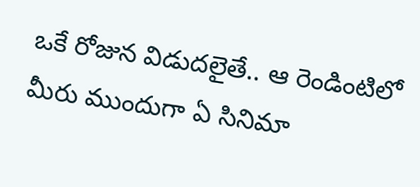ఒకే రోజున విడుదలైతే.. ఆ రెండింటిలో మీరు ముందుగా ఏ సినిమా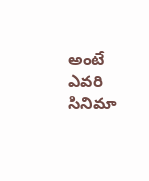అంటే ఎవరి సినిమా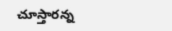చూస్తారన్న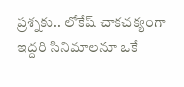ప్రశ్నకు.. లోకేష్ చాకచక్యంగా ఇద్దరి సినిమాలనూ ఒకే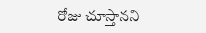రోజు చూస్తానని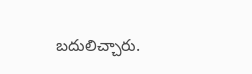బదులిచ్చారు.